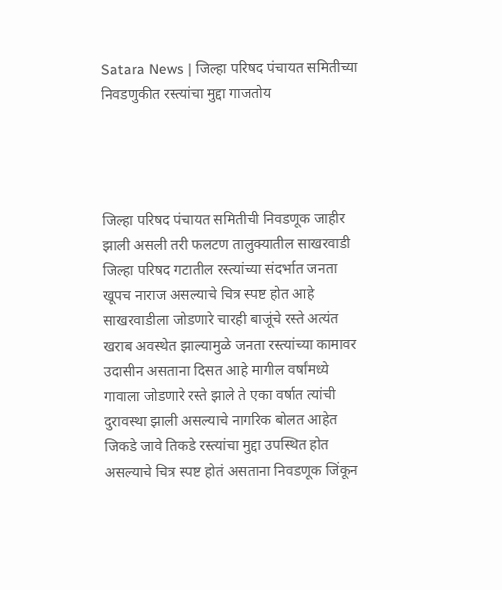Satara News | जिल्हा परिषद पंचायत समितीच्या निवडणुकीत रस्त्यांचा मुद्दा गाजतोय




जिल्हा परिषद पंचायत समितीची निवडणूक जाहीर झाली असली तरी फलटण तालुक्यातील साखरवाडी जिल्हा परिषद गटातील रस्त्यांच्या संदर्भात जनता खूपच नाराज असल्याचे चित्र स्पष्ट होत आहे साखरवाडीला जोडणारे चारही बाजूंचे रस्ते अत्यंत खराब अवस्थेत झाल्यामुळे जनता रस्त्यांच्या कामावर उदासीन असताना दिसत आहे मागील वर्षांमध्ये गावाला जोडणारे रस्ते झाले ते एका वर्षात त्यांची दुरावस्था झाली असल्याचे नागरिक बोलत आहेत जिकडे जावे तिकडे रस्त्यांचा मुद्दा उपस्थित होत असल्याचे चित्र स्पष्ट होतं असताना निवडणूक जिंकून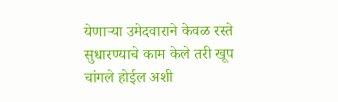येणाऱ्या उमेदवाराने केवळ रस्ते सुधारण्याचे काम केले तरी खूप चांगले होईल अशी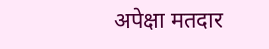अपेक्षा मतदार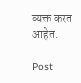व्यक्त करत आहेत.

Post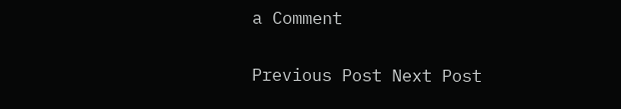a Comment

Previous Post Next Post